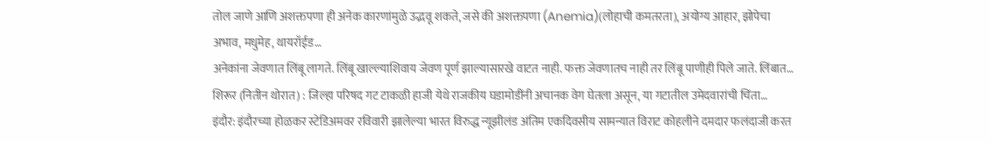तोल जाणे आणि अशक्तपणा ही अनेक कारणांमुळे उद्भवू शकते, जसे की अशक्तपणा (Anemia)(लोहाची कमतरता), अयोग्य आहार, झोपेचा अभाव, मधुमेह, थायरॉईड…
अनेकांना जेवणात लिंबू लागते. लिंबू खाल्ल्याशिवाय जेवण पूर्ण झाल्यासारखे वाटत नाही. फक्त जेवणातच नाही तर लिंबू पाणीही पिले जाते. लिंबात…
शिरूर (नितीन थोरात) : जिल्हा परिषद गट टाकळी हाजी येथे राजकीय घडामोडींनी अचानक वेग घेतला असून, या गटातील उमेदवारांची चिंता…
इंदौर: इंदौरच्या होळकर स्टेडिअमवर रविवारी झालेल्या भारत विरुद्ध न्यूझीलंड अंतिम एकदिवसीय सामन्यात विराट कोहलीने दमदार फलंदाजी करत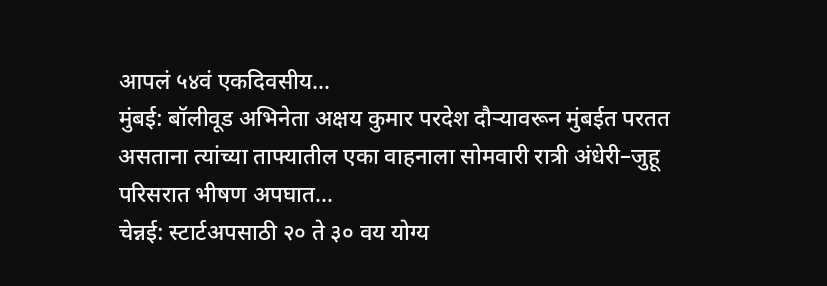आपलं ५४वं एकदिवसीय…
मुंबई: बॉलीवूड अभिनेता अक्षय कुमार परदेश दौऱ्यावरून मुंबईत परतत असताना त्यांच्या ताफ्यातील एका वाहनाला सोमवारी रात्री अंधेरी–जुहू परिसरात भीषण अपघात…
चेन्नई: स्टार्टअपसाठी २० ते ३० वय योग्य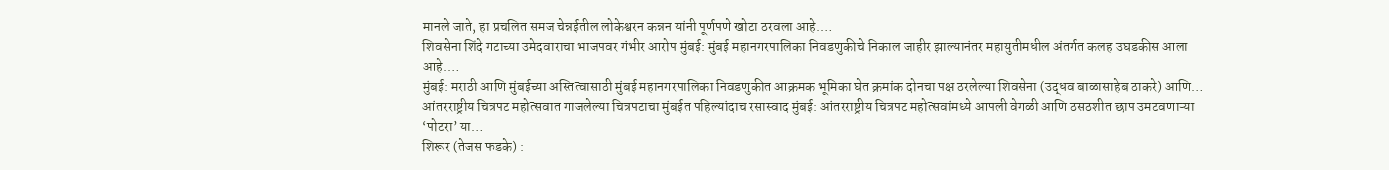मानले जाते, हा प्रचलित समज चेन्नईतील लोकेश्वरन कन्नन यांनी पूर्णपणे खोटा ठरवला आहे.…
शिवसेना शिंदे गटाच्या उमेदवाराचा भाजपवर गंभीर आरोप मुंबई: मुंबई महानगरपालिका निवडणुकीचे निकाल जाहीर झाल्यानंतर महायुतीमधील अंतर्गत कलह उघडकीस आला आहे.…
मुंबई: मराठी आणि मुंबईच्या अस्तित्वासाठी मुंबई महानगरपालिका निवडणुकीत आक्रमक भूमिका घेत क्रमांक दोनचा पक्ष ठरलेल्या शिवसेना (उद्धव बाळासाहेब ठाकरे) आणि…
आंतरराष्ट्रीय चित्रपट महोत्सवात गाजलेल्या चित्रपटाचा मुंबईत पहिल्यांदाच रसास्वाद मुंबई: आंतरराष्ट्रीय चित्रपट महोत्सवांमध्ये आपली वेगळी आणि ठसठशीत छाप उमटवणाऱ्या ‘पोटरा’ या…
शिरूर (तेजस फडके) :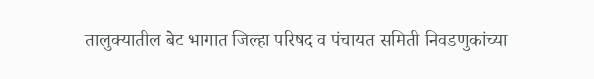तालुक्यातील बेट भागात जिल्हा परिषद व पंचायत समिती निवडणुकांच्या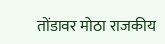तोंडावर मोठा राजकीय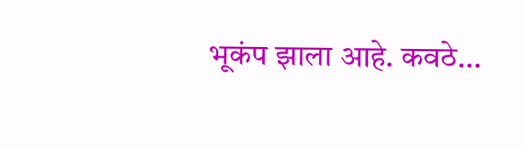भूकंप झाला आहे. कवठे…